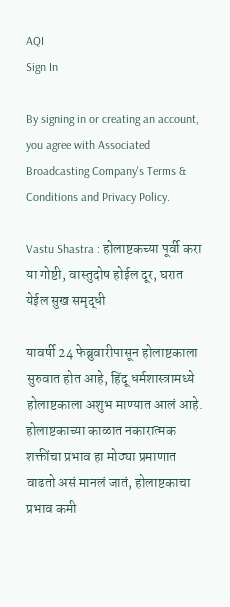AQI
Sign In

By signing in or creating an account, you agree with Associated Broadcasting Company's Terms & Conditions and Privacy Policy.

Vastu Shastra : होलाष्टकच्या पूर्वी करा या गोष्टी, वास्तुदोष होईल दूर, घरात येईल सुख समृद्धी

यावर्षी 24 फेब्रुवारीपासून होलाष्टकाला सुरुवात होत आहे, हिंदू धर्मशास्त्रामध्ये होलाष्टकाला अशुभ माण्यात आलं आहे. होलाष्टकाच्या काळात नकारात्मक शक्तींचा प्रभाव हा मोठ्या प्रमाणात वाढतो असं मानलं जातं, होलाष्टकाचा प्रभाव कमी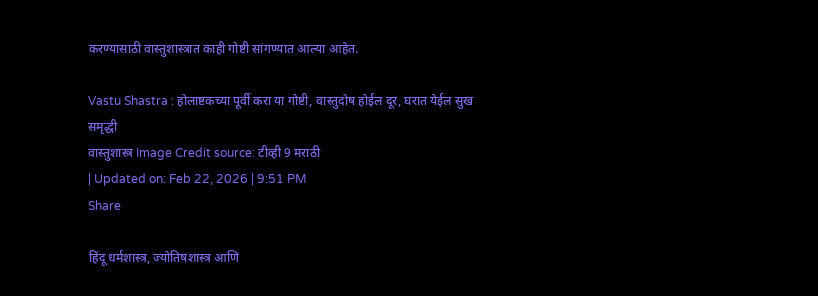करण्यासाठी वास्तुशास्त्रात काही गोष्टी सांगण्यात आल्या आहेत.

Vastu Shastra : होलाष्टकच्या पूर्वी करा या गोष्टी, वास्तुदोष होईल दूर, घरात येईल सुख समृद्धी
वास्तुशास्त्र Image Credit source: टीव्ही 9 मराठी
| Updated on: Feb 22, 2026 | 9:51 PM
Share

हिंदू धर्मशास्त्र, ज्योतिषशास्त्र आणि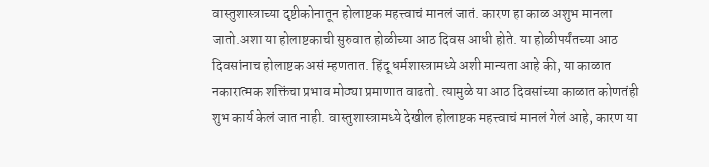वास्तुशास्त्राच्या दृष्टीकोनातून होलाष्टक महत्त्वाचं मानलं जातं. कारण हा काळ अशुभ मानला जातो.अशा या होलाष्टकाची सुरुवात होळीच्या आठ दिवस आधी होते. या होळीपर्यंतच्या आठ दिवसांनाच होलाष्टक असं म्हणतात. हिंदू धर्मशास्त्रामध्ये अशी मान्यता आहे की, या काळात नकारात्मक शक्तिंचा प्रभाव मोठ्या प्रमाणात वाढतो. त्यामुळे या आठ दिवसांच्या काळात कोणतंही शुभ कार्य केलं जात नाही. वास्तुशास्त्रामध्ये देखील होलाष्टक महत्त्वाचं मानलं गेलं आहे, कारण या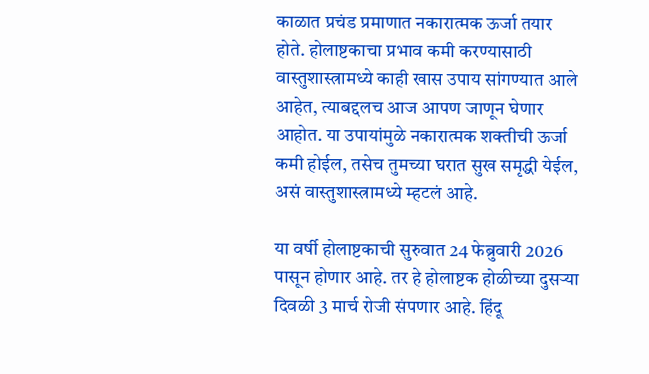काळात प्रचंड प्रमाणात नकारात्मक ऊर्जा तयार होते. होलाष्टकाचा प्रभाव कमी करण्यासाठी वास्तुशास्त्रामध्ये काही खास उपाय सांगण्यात आले आहेत, त्याबद्दलच आज आपण जाणून घेणार आहोत. या उपायांमुळे नकारात्मक शक्तीची ऊर्जा कमी होईल, तसेच तुमच्या घरात सुख समृद्धी येईल, असं वास्तुशास्त्रामध्ये म्हटलं आहे.

या वर्षी होलाष्टकाची सुरुवात 24 फेब्रुवारी 2026 पासून होणार आहे. तर हे होलाष्टक होळीच्या दुसऱ्या दिवळी 3 मार्च रोजी संपणार आहे. हिंदू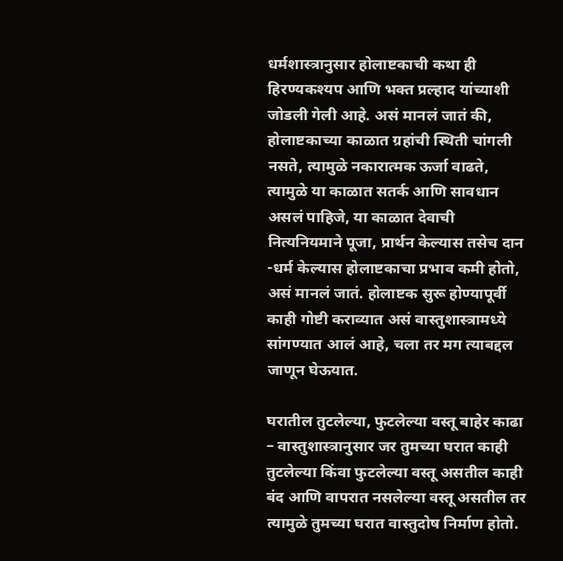धर्मशास्त्रानुसार होलाष्टकाची कथा ही हिरण्यकश्यप आणि भक्त प्रल्हाद यांच्याशी जोडली गेली आहे. असं मानलं जातं की, होलाष्टकाच्या काळात ग्रहांची स्थिती चांगली नसते, त्यामुळे नकारात्मक ऊर्जा वाढते, त्यामुळे या काळात सतर्क आणि सावधान असलं पाहिजे, या काळात देवाची नित्यनियमाने पूजा, प्रार्थन केल्यास तसेच दान -धर्म केल्यास होलाष्टकाचा प्रभाव कमी होतो, असं मानलं जातं. होलाष्टक सुरू होण्यापूर्वी काही गोष्टी कराव्यात असं वास्तुशास्त्रामध्ये सांगण्यात आलं आहे, चला तर मग त्याबद्दल जाणून घेऊयात.

घरातील तुटलेल्या, फुटलेल्या वस्तू बाहेर काढा – वास्तुशास्त्रानुसार जर तुमच्या घरात काही तुटलेल्या किंवा फुटलेल्या वस्तू असतील काही बंद आणि वापरात नसलेल्या वस्तू असतील तर त्यामुळे तुमच्या घरात वास्तुदोष निर्माण होतो.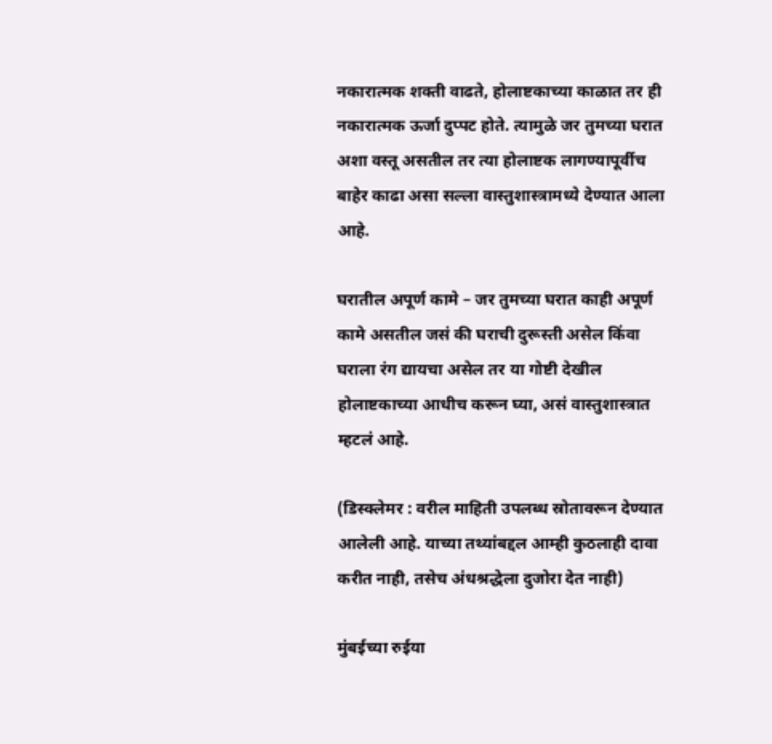नकारात्मक शक्ती वाढते, होलाष्टकाच्या काळात तर ही नकारात्मक ऊर्जा दुप्पट होते. त्यामुळे जर तुमच्या घरात अशा वस्तू असतील तर त्या होलाष्टक लागण्यापूर्वीच बाहेर काढा असा सल्ला वास्तुशास्त्रामध्ये देण्यात आला आहे.

घरातील अपूर्ण कामे – जर तुमच्या घरात काही अपूर्ण कामे असतील जसं की घराची दुरूस्ती असेल किंवा घराला रंग द्यायचा असेल तर या गोष्टी देखील होलाष्टकाच्या आधीच करून घ्या, असं वास्तुशास्त्रात म्हटलं आहे.

(डिस्क्लेमर : वरील माहिती उपलब्ध स्रोतावरून देण्यात आलेली आहे. याच्या तथ्यांबद्दल आम्ही कुठलाही दावा करीत नाही, तसेच अंधश्रद्धेला दुजोरा देत नाही)

मुंबईच्या रुईया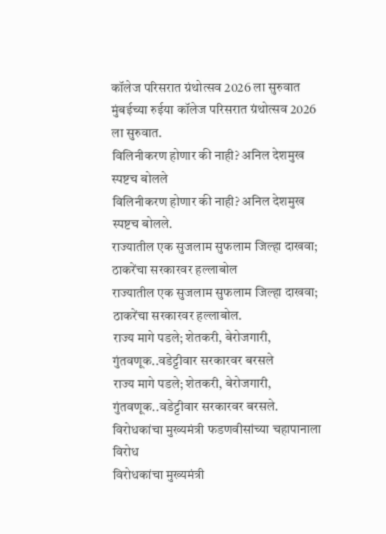कॉलेज परिसरात ग्रंथोत्सव 2026 ला सुरुवात
मुंबईच्या रुईया कॉलेज परिसरात ग्रंथोत्सव 2026 ला सुरुवात.
विलिनीकरण होणार की नाही? अनिल देशमुख स्पष्टच बोलले
विलिनीकरण होणार की नाही? अनिल देशमुख स्पष्टच बोलले.
राज्यातील एक सुजलाम सुफलाम जिल्हा दाखवा; ठाकरेंचा सरकारवर हल्लाबोल
राज्यातील एक सुजलाम सुफलाम जिल्हा दाखवा; ठाकरेंचा सरकारवर हल्लाबोल.
राज्य मागे पडले; शेतकरी, बेरोजगारी, गुंतवणूक..वडेट्टीवार सरकारवर बरसले
राज्य मागे पडले; शेतकरी, बेरोजगारी, गुंतवणूक..वडेट्टीवार सरकारवर बरसले.
विरोधकांचा मुख्यमंत्री फडणवीसांच्या चहापानाला विरोध
विरोधकांचा मुख्यमंत्री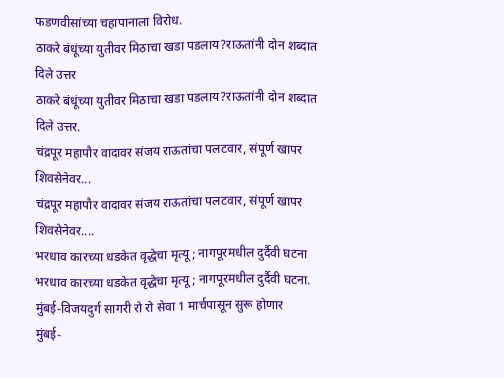फडणवीसांच्या चहापानाला विरोध.
ठाकरे बंधूंच्या युतीवर मिठाचा खडा पडलाय?राऊतांनी दोन शब्दात दिले उत्तर
ठाकरे बंधूंच्या युतीवर मिठाचा खडा पडलाय?राऊतांनी दोन शब्दात दिले उत्तर.
चंद्रपूर महापौर वादावर संजय राऊतांचा पलटवार, संपूर्ण खापर शिवसेनेवर...
चंद्रपूर महापौर वादावर संजय राऊतांचा पलटवार, संपूर्ण खापर शिवसेनेवर....
भरधाव कारच्या धडकेत वृद्धेचा मृत्यू; नागपूरमधील दुर्दैवी घटना
भरधाव कारच्या धडकेत वृद्धेचा मृत्यू; नागपूरमधील दुर्दैवी घटना.
मुंबई-विजयदुर्ग सागरी रो रो सेवा 1 मार्चपासून सुरू होणार
मुंबई-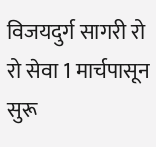विजयदुर्ग सागरी रो रो सेवा 1 मार्चपासून सुरू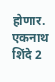होणार.
एकनाथ शिंदे 2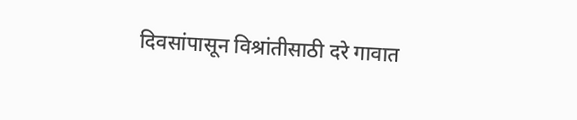दिवसांपासून विश्रांतीसाठी दरे गावात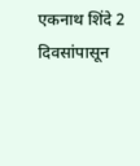एकनाथ शिंदे 2 दिवसांपासून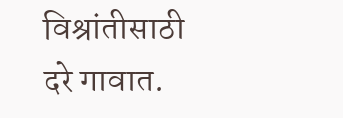विश्रांतीसाठी दरे गावात.